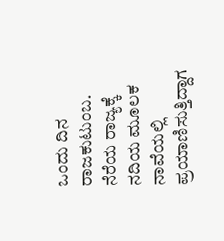ಒಂದು ದಿನ ರಾಜಕುಟುಂಬ. ನೆರೆಯ ರಾಜ್ಯಕ್ಕೆ ನದಿಯ ಮೂಲಕ ನಾವೆಯಲ್ಲಿ ಪ್ರಯಾಣಿಸುತ್ತಿದ್ದಾಗ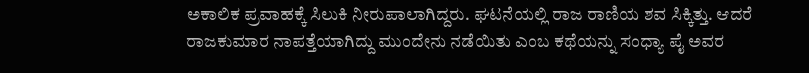ಅಕಾಲಿಕ ಪ್ರವಾಹಕ್ಕೆ ಸಿಲುಕಿ ನೀರುಪಾಲಾಗಿದ್ದರು. ಘಟನೆಯಲ್ಲಿ ರಾಜ ರಾಣಿಯ ಶವ ಸಿಕ್ಕಿತ್ತು. ಆದರೆ ರಾಜಕುಮಾರ ನಾಪತ್ತೆಯಾಗಿದ್ದು ಮುಂದೇನು ನಡೆಯಿತು ಎಂಬ ಕಥೆಯನ್ನು ಸಂಧ್ಯಾ ಪೈ ಅವರ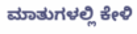ಮಾತುಗಳಲ್ಲಿ ಕೇಳಿ